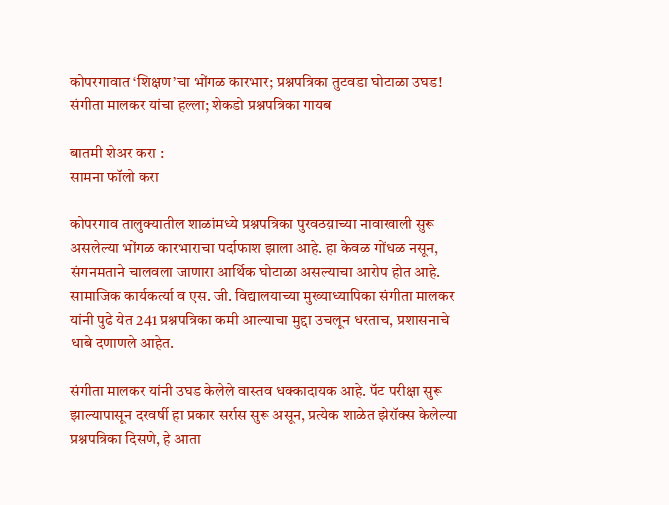कोपरगावात ‘शिक्षण’चा भोंगळ कारभार; प्रश्नपत्रिका तुटवडा घोटाळा उघड! संगीता मालकर यांचा हल्ला; शेकडो प्रश्नपत्रिका गायब

बातमी शेअर करा :
सामना फॉलो करा

कोपरगाव तालुक्यातील शाळांमध्ये प्रश्नपत्रिका पुरवठय़ाच्या नावाखाली सुरू असलेल्या भोंगळ कारभाराचा पर्दाफाश झाला आहे. हा केवळ गोंधळ नसून, संगनमताने चालवला जाणारा आर्थिक घोटाळा असल्याचा आरोप होत आहे. सामाजिक कार्यकर्त्या व एस. जी. विद्यालयाच्या मुख्याध्यापिका संगीता मालकर यांनी पुढे येत 241 प्रश्नपत्रिका कमी आल्याचा मुद्दा उचलून धरताच, प्रशासनाचे धाबे दणाणले आहेत.

संगीता मालकर यांनी उघड केलेले वास्तव धक्कादायक आहे. पॅट परीक्षा सुरू झाल्यापासून दरवर्षी हा प्रकार सर्रास सुरू असून, प्रत्येक शाळेत झेरॉक्स केलेल्या प्रश्नपत्रिका दिसणे, हे आता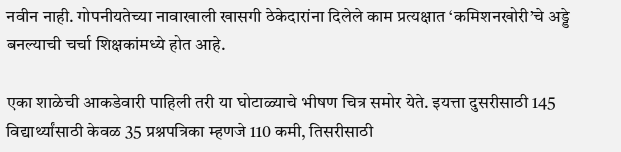नवीन नाही. गोपनीयतेच्या नावाखाली खासगी ठेकेदारांना दिलेले काम प्रत्यक्षात ‘कमिशनखोरी’चे अड्डे बनल्याची चर्चा शिक्षकांमध्ये होत आहे.

एका शाळेची आकडेवारी पाहिली तरी या घोटाळ्याचे भीषण चित्र समोर येते. इयत्ता दुसरीसाठी 145 विद्यार्थ्यांसाठी केवळ 35 प्रश्नपत्रिका म्हणजे 110 कमी, तिसरीसाठी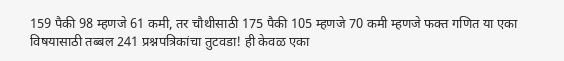159 पैकी 98 म्हणजे 61 कमी, तर चौथीसाठी 175 पैकी 105 म्हणजे 70 कमी म्हणजे फक्त गणित या एका विषयासाठी तब्बल 241 प्रश्नपत्रिकांचा तुटवडा! ही केवळ एका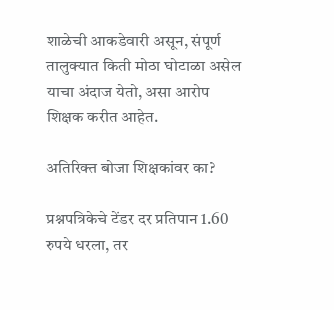शाळेची आकडेवारी असून, संपूर्ण तालुक्यात किती मोठा घोटाळा असेल याचा अंदाज येतो, असा आरोप शिक्षक करीत आहेत.

अतिरिक्त बोजा शिक्षकांवर का?

प्रश्नपत्रिकेचे टेंडर दर प्रतिपान 1.60 रुपये धरला, तर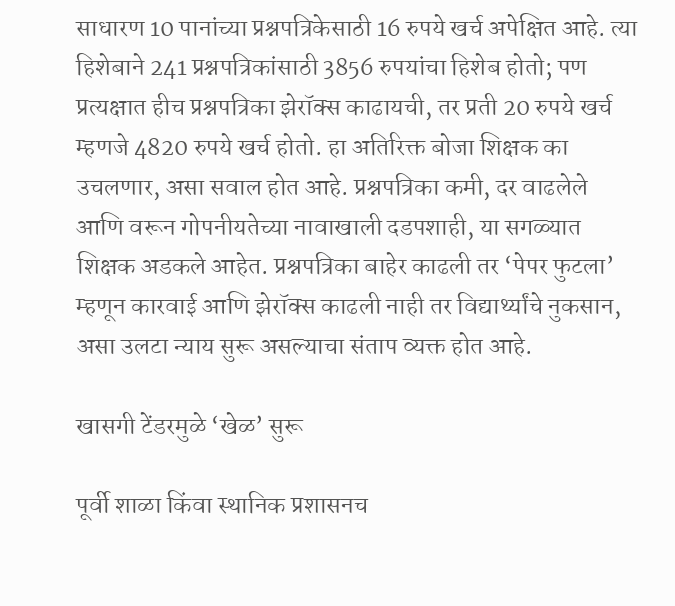साधारण 10 पानांच्या प्रश्नपत्रिकेसाठी 16 रुपये खर्च अपेक्षित आहे. त्या हिशेबाने 241 प्रश्नपत्रिकांसाठी 3856 रुपयांचा हिशेब होतो; पण प्रत्यक्षात हीच प्रश्नपत्रिका झेरॉक्स काढायची, तर प्रती 20 रुपये खर्च म्हणजे 4820 रुपये खर्च होतो. हा अतिरिक्त बोजा शिक्षक का उचलणार, असा सवाल होत आहे. प्रश्नपत्रिका कमी, दर वाढलेले आणि वरून गोपनीयतेच्या नावाखाली दडपशाही, या सगळ्यात शिक्षक अडकले आहेत. प्रश्नपत्रिका बाहेर काढली तर ‘पेपर फुटला’ म्हणून कारवाई आणि झेरॉक्स काढली नाही तर विद्यार्थ्यांचे नुकसान, असा उलटा न्याय सुरू असल्याचा संताप व्यक्त होत आहे.

खासगी टेंडरमुळे ‘खेळ’ सुरू

पूर्वी शाळा किंवा स्थानिक प्रशासनच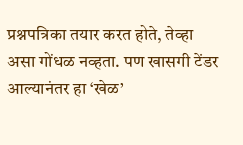प्रश्नपत्रिका तयार करत होते, तेव्हा असा गोंधळ नव्हता. पण खासगी टेंडर आल्यानंतर हा ‘खेळ’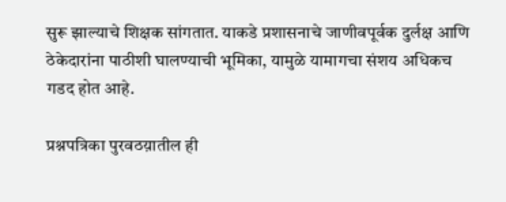सुरू झाल्याचे शिक्षक सांगतात. याकडे प्रशासनाचे जाणीवपूर्वक दुर्लक्ष आणि ठेकेदारांना पाठीशी घालण्याची भूमिका, यामुळे यामागचा संशय अधिकच गडद होत आहे.

प्रश्नपत्रिका पुरवठय़ातील ही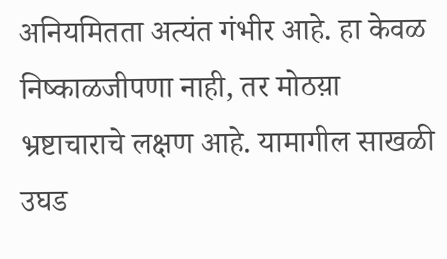अनियमितता अत्यंत गंभीर आहे. हा केवळ निष्काळजीपणा नाही, तर मोठय़ा भ्रष्टाचाराचे लक्षण आहे. यामागील साखळी उघड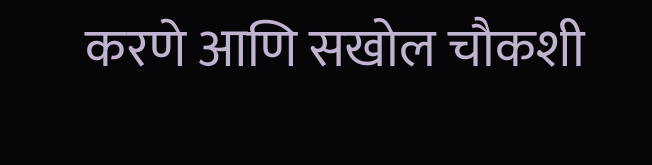करणे आणि सखोल चौकशी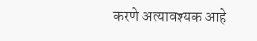करणे अत्यावश्यक आहे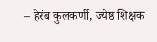– हेरंब कुलकर्णी, ज्येष्ठ शिक्षक